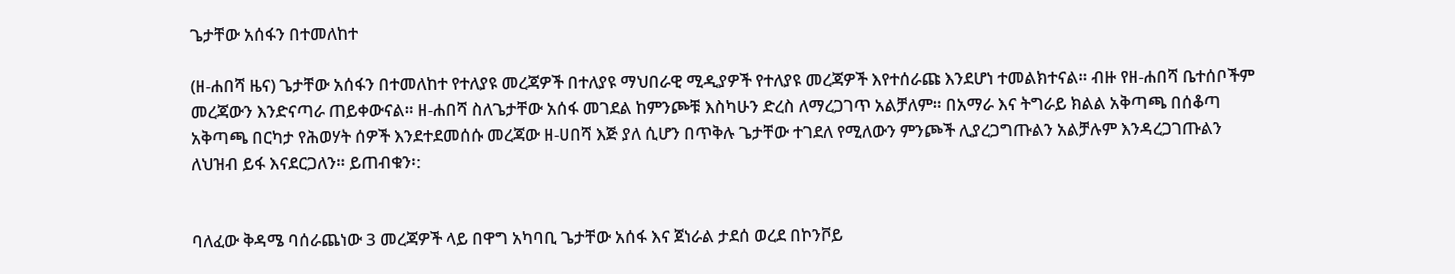ጌታቸው አሰፋን በተመለከተ

(ዘ-ሐበሻ ዜና) ጌታቸው አሰፋን በተመለከተ የተለያዩ መረጃዎች በተለያዩ ማህበራዊ ሚዲያዎች የተለያዩ መረጃዎች እየተሰራጩ እንደሆነ ተመልክተናል። ብዙ የዘ-ሐበሻ ቤተሰቦችም መረጃውን እንድናጣራ ጠይቀውናል። ዘ-ሐበሻ ስለጌታቸው አሰፋ መገደል ከምንጮቹ እስካሁን ድረስ ለማረጋገጥ አልቻለም። በአማራ እና ትግራይ ክልል አቅጣጫ በሰቆጣ አቅጣጫ በርካታ የሕወሃት ሰዎች እንደተደመሰሱ መረጃው ዘ-ሀበሻ እጅ ያለ ሲሆን በጥቅሉ ጌታቸው ተገደለ የሚለውን ምንጮች ሊያረጋግጡልን አልቻሉም እንዳረጋገጡልን ለህዝብ ይፋ እናደርጋለን። ይጠብቁን፡:


ባለፈው ቅዳሜ ባሰራጨነው 3 መረጃዎች ላይ በዋግ አካባቢ ጌታቸው አሰፋ እና ጀነራል ታደሰ ወረደ በኮንቮይ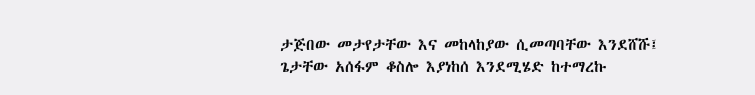ታጅበው መታየታቸው እና መከላከያው ሲመጣባቸው እንደሸሹ፤ ጌታቸው አሰፋም ቆስሎ እያነከሰ እንደሚሄድ ከተማረኩ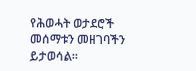የሕወሓት ወታደሮች መሰማቱን መዘገባችን ይታወሳል።